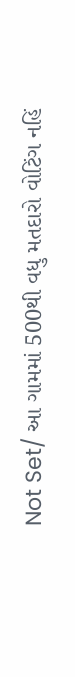Not Set/ આ ગામમાં 500થી વધુ મતદારો વોટિંગ નહિં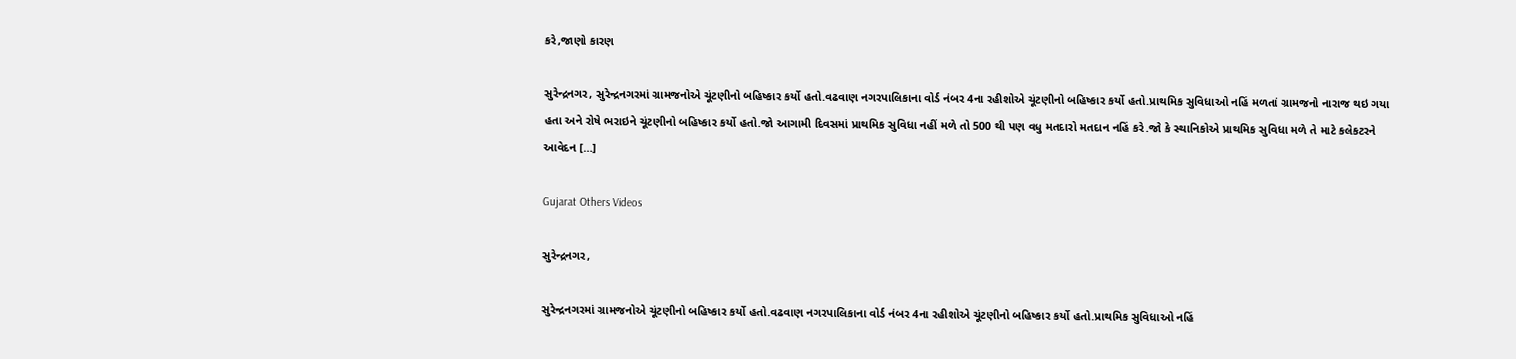કરે,જાણો કારણ

સુરેન્દ્રનગર, સુરેન્દ્રનગરમાં ગ્રામજનોએ ચૂંટણીનો બહિષ્કાર કર્યો હતો.વઢવાણ નગરપાલિકાના વોર્ડ નંબર 4ના રહીશોએ ચૂંટણીનો બહિષ્કાર કર્યો હતો.પ્રાથમિક સુવિધાઓ નહિં મળતાં ગ્રામજનો નારાજ થઇ ગયા હતા અને રોષે ભરાઇને ચૂંટણીનો બહિષ્કાર કર્યો હતો.જો આગામી દિવસમાં પ્રાથમિક સુવિધા નહીં મળે તો 500 થી પણ વધુ મતદારો મતદાન નહિં કરે.જો કે સ્થાનિકોએ પ્રાથમિક સુવિધા મળે તે માટે કલેકટરને આવેદન […]

Gujarat Others Videos

સુરેન્દ્રનગર,

સુરેન્દ્રનગરમાં ગ્રામજનોએ ચૂંટણીનો બહિષ્કાર કર્યો હતો.વઢવાણ નગરપાલિકાના વોર્ડ નંબર 4ના રહીશોએ ચૂંટણીનો બહિષ્કાર કર્યો હતો.પ્રાથમિક સુવિધાઓ નહિં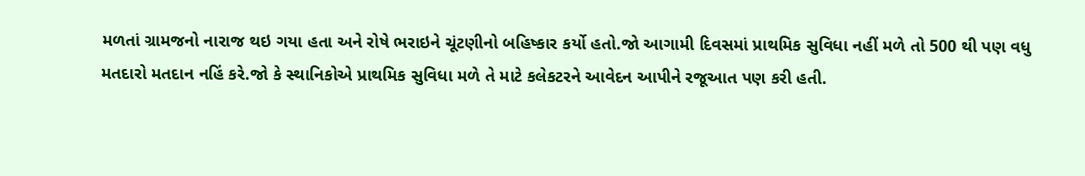મળતાં ગ્રામજનો નારાજ થઇ ગયા હતા અને રોષે ભરાઇને ચૂંટણીનો બહિષ્કાર કર્યો હતો.જો આગામી દિવસમાં પ્રાથમિક સુવિધા નહીં મળે તો 500 થી પણ વધુ મતદારો મતદાન નહિં કરે.જો કે સ્થાનિકોએ પ્રાથમિક સુવિધા મળે તે માટે કલેકટરને આવેદન આપીને રજૂઆત પણ કરી હતી.